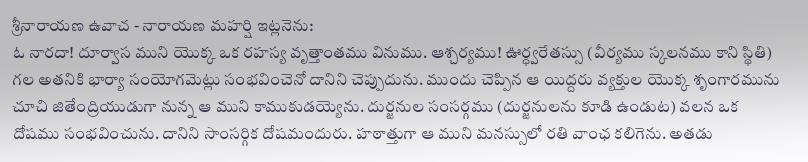శ్రీనారాయణ ఉవాచ - నారాయణ మహర్షి ఇట్లనెను:
ఓ నారదా! దూర్వాస ముని యొక్క ఒక రహస్య వృత్తాంతము వినుము. ఆశ్చర్యము! ఊర్ధ్వరేతస్సు (వీర్యము స్కలనము కాని స్థితి) గల అతనికి భార్యా సంయోగమెట్లు సంభవించెనో దానిని చెప్పుదును. ముందు చెప్పిన ఆ యిద్దరు వ్యక్తుల యొక్క శృంగారమును చూచి జితేంద్రియుడుగా నున్న ఆ ముని కాముకుడయ్యెను. దుర్జనుల సంసర్గము (దుర్జనులను కూడి ఉండుట) వలన ఒక దోషము సంభవించును. దానిని సాంసర్గిక దోషమందురు. హఠాత్తుగా ఆ ముని మనస్సులో రతి వాంఛ కలిగెను. అతడు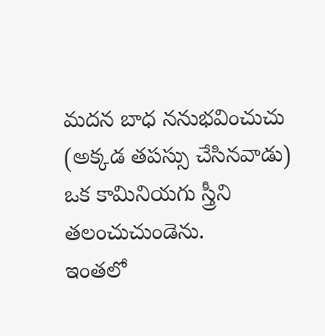మదన బాధ ననుభవించుచు (అక్కడ తపస్సు చేసినవాడు) ఒక కామినియగు స్త్రీని తలంచుచుండెను.
ఇంతలో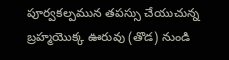పూర్వకల్పమున తపస్సు చేయుచున్న బ్రహ్మయొక్క ఊరువు (తొడ) నుండి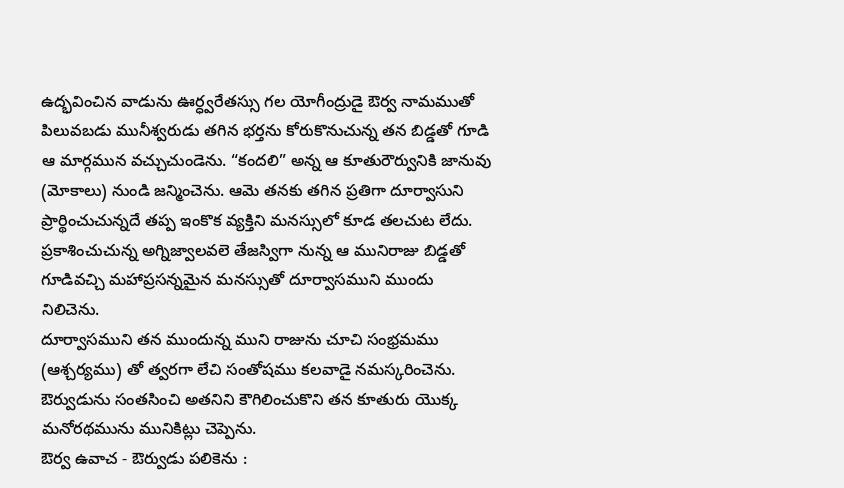ఉద్భవించిన వాడును ఊర్ధ్వరేతస్సు గల యోగీంద్రుడై ఔర్వ నామముతో పిలువబడు మునీశ్వరుడు తగిన భర్తను కోరుకొనుచున్న తన బిడ్డతో గూడి ఆ మార్గమున వచ్చుచుండెను. “కందలి” అన్న ఆ కూతురౌర్వునికి జానువు (మోకాలు) నుండి జన్మించెను. ఆమె తనకు తగిన ప్రతిగా దూర్వాసుని ప్రార్థించుచున్నదే తప్ప ఇంకొక వ్యక్తిని మనస్సులో కూడ తలచుట లేదు. ప్రకాశించుచున్న అగ్నిజ్వాలవలె తేజస్విగా నున్న ఆ మునిరాజు బిడ్డతో గూడివచ్చి మహాప్రసన్నమైన మనస్సుతో దూర్వాసముని ముందు నిలిచెను.
దూర్వాసముని తన ముందున్న ముని రాజును చూచి సంభ్రమము (ఆశ్చర్యము) తో త్వరగా లేచి సంతోషము కలవాడై నమస్కరించెను. ఔర్వుడును సంతసించి అతనిని కౌగిలించుకొని తన కూతురు యొక్క మనోరథమును మునికిట్లు చెప్పెను.
ఔర్వ ఉవాచ - ఔర్వుడు పలికెను :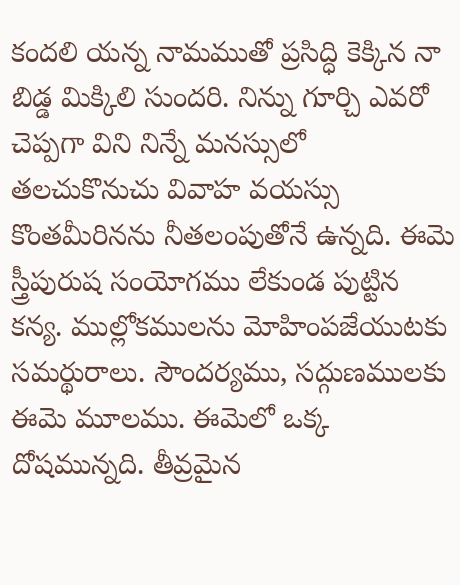కందలి యన్న నామముతో ప్రసిద్ధి కెక్కిన నా బిడ్డ మిక్కిలి సుందరి. నిన్ను గూర్చి ఎవరో చెప్పగా విని నిన్నే మనస్సులో తలచుకొనుచు వివాహ వయస్సు కొంతమీరినను నీతలంపుతోనే ఉన్నది. ఈమె స్త్రీపురుష సంయోగము లేకుండ పుట్టిన కన్య. ముల్లోకములను మోహింపజేయుటకు సమర్థురాలు. సౌందర్యము, సద్గుణములకు ఈమె మూలము. ఈమెలో ఒక్క దోషమున్నది. తీవ్రమైన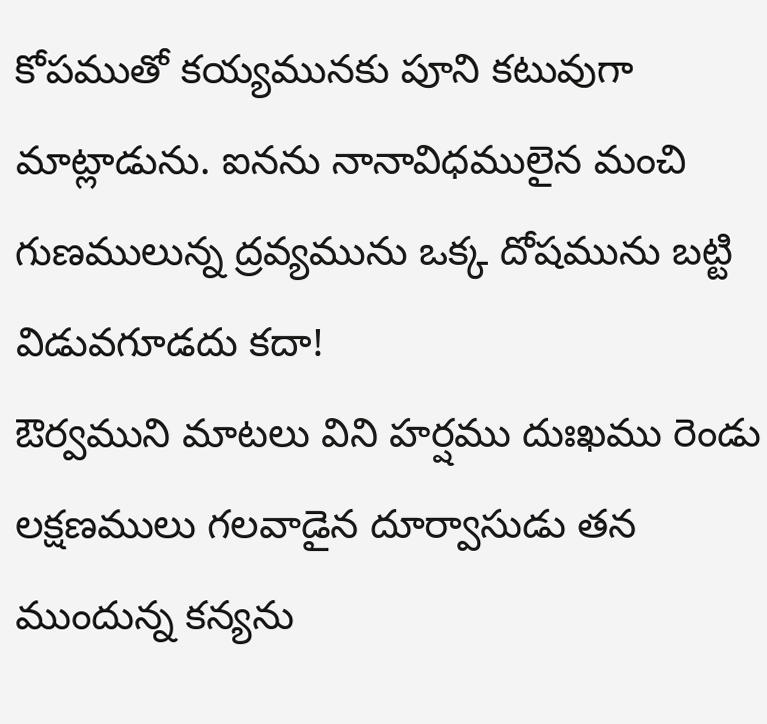కోపముతో కయ్యమునకు పూని కటువుగా మాట్లాడును. ఐనను నానావిధములైన మంచి గుణములున్న ద్రవ్యమును ఒక్క దోషమును బట్టి విడువగూడదు కదా!
ఔర్వముని మాటలు విని హర్షము దుఃఖము రెండు లక్షణములు గలవాడైన దూర్వాసుడు తన ముందున్న కన్యను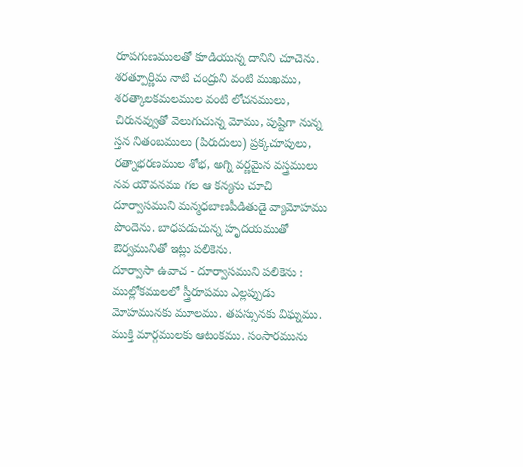రూపగుణములతో కూడియున్న దానిని చూచెను. శరత్పూర్ణిమ నాటి చంద్రుని వంటి ముఖము, శరత్కాలకమలముల వంటి లోచనములు, చిరునవ్వుతో వెలుగుచున్న మోము, పుష్టిగా నున్న స్తన నితంబములు (పిరుదులు) ప్రక్కచూపులు, రత్నాభరణముల శోభ, అగ్ని వర్ణమైన వస్త్రములు నవ యౌవనము గల ఆ కన్యను చూచి దూర్వాసముని మన్మధబాణపీడితుడై వ్యామోహము పొందెను. బాధపడుచున్న హృదయముతో ఔర్వమునితో ఇట్లు పలికెను.
దూర్వాసా ఉవాచ - దూర్వాసముని పలికెను :
ముల్లోకములలో స్త్రీరూపము ఎల్లప్పుడు మోహమునకు మూలము. తపస్సునకు విఘ్నము. ముక్తి మార్గములకు ఆటంకము. సంసారమును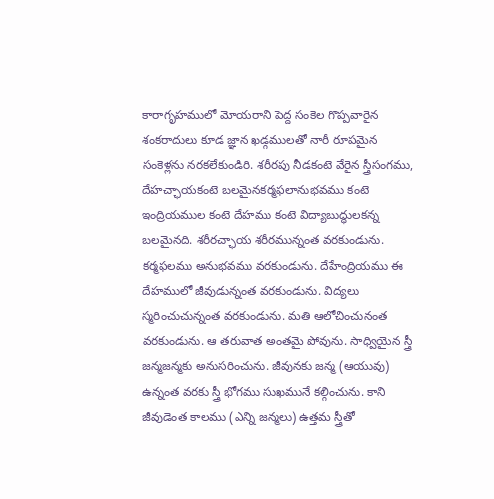కారాగృహములో మోయరాని పెద్ద సంకెల గొప్పవారైన శంకరాదులు కూడ జ్ఞాన ఖడ్గములతో నారీ రూపమైన సంకెళ్లను నరకలేకుండిరి. శరీరపు నీడకంటె వేరైన స్త్రీసంగము, దేహచ్ఛాయకంటె బలమైనకర్మఫలానుభవము కంటె ఇంద్రియముల కంటె దేహము కంటె విద్యాబుద్ధులకన్న బలమైనది. శరీరచ్ఛాయ శరీరమున్నంత వరకుండును. కర్మఫలము అనుభవము వరకుండును. దేహేంద్రియము ఈ దేహములో జీవుడున్నంత వరకుండును. విద్యలు స్మరించుచున్నంత వరకుండును. మతి ఆలోచించునంత వరకుండును. ఆ తరువాత అంతమై పోవును. సాధ్వియైన స్త్రీ జన్మజన్మకు అనుసరించును. జీవునకు జన్మ (ఆయువు) ఉన్నంత వరకు స్త్రీ భోగము సుఖమునే కల్గించును. కాని జీవుడెంత కాలము (ఎన్ని జన్మలు) ఉత్తమ స్త్రీతో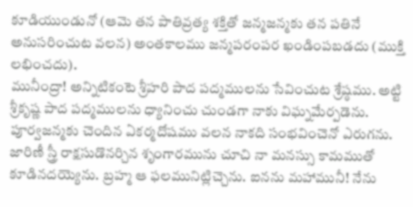కూడియుండునో (ఆమె తన పాతివ్రత్య శక్తితో జన్మజన్మకు తన పతినే అనుసరించుట వలన) అంతకాలము జన్మపరంపర ఖండింపబడదు (ముక్తి లభించదు).
మునీంద్రా! అన్నిటికంటె శ్రీహరి పాద పద్మములను సేవించుట శ్రేష్ఠము. అట్టి శ్రీకృష్ణ పాద పద్మములను ధ్యానించు చుండగా నాకు విఘ్నమేర్పడెను. పూర్వజన్మకు చెందిన ఏకర్మదోషము వలన నాకది సంభవించెనో ఎరుగను. జారిణీ స్త్రీ రాక్షసుడొనర్చిన శృంగారమును చూచి నా మనస్సు కామముతో కూడినదయ్యెను. బ్రహ్మ ఆ ఫలమునిట్లిచ్చెను. ఐనను మహామునీ! నేను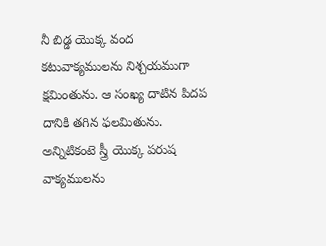నీ బిడ్డ యొక్క వంద కటువాక్యములను నిశ్చయముగా క్షమింతును. ఆ సంఖ్య దాటిన పిదప దానికి తగిన ఫలమితును. అన్నిటికంటె స్త్రీ యొక్క పరుష వాక్యములను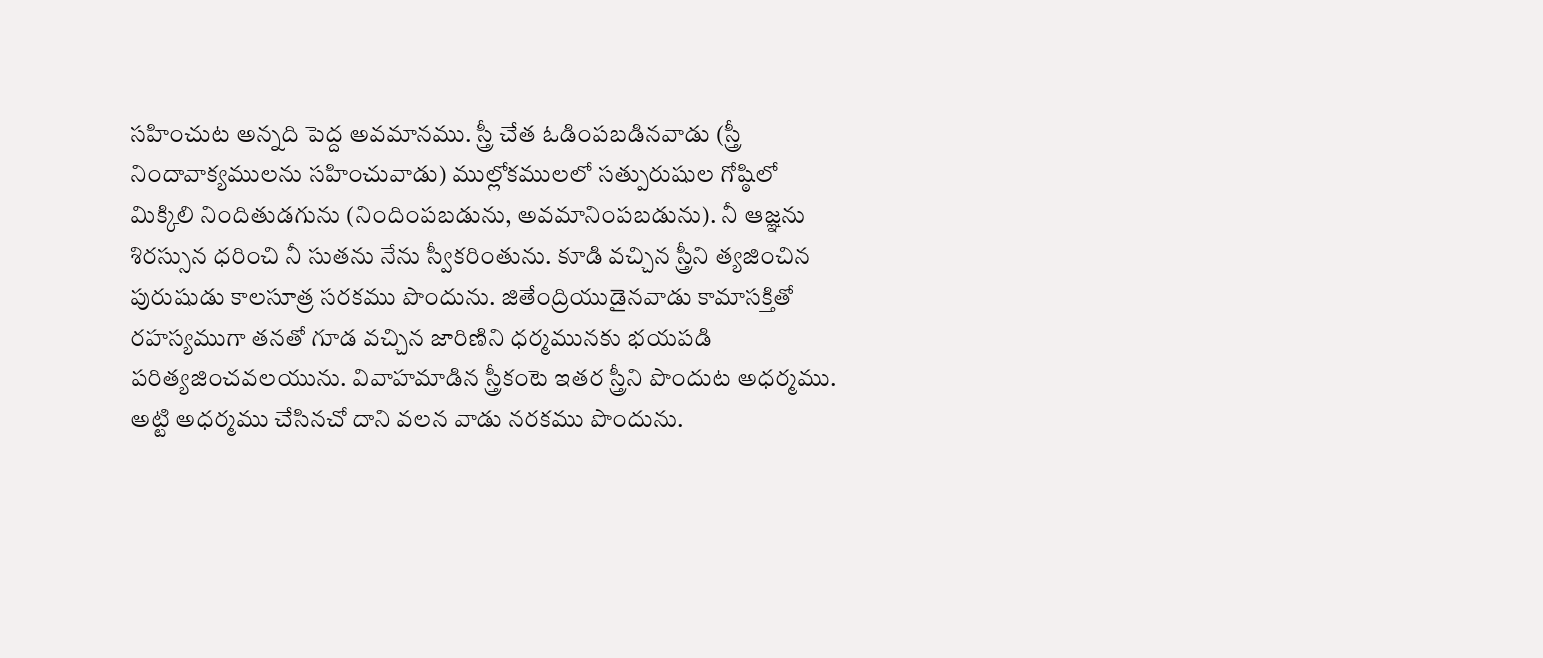సహించుట అన్నది పెద్ద అవమానము. స్త్రీ చేత ఓడింపబడినవాడు (స్త్రీ నిందావాక్యములను సహించువాడు) ముల్లోకములలో సత్పురుషుల గోష్ఠిలో మిక్కిలి నిందితుడగును (నిందింపబడును, అవమానింపబడును). నీ ఆజ్ఞను శిరస్సున ధరించి నీ సుతను నేను స్వీకరింతును. కూడి వచ్చిన స్త్రీని త్యజించిన పురుషుడు కాలసూత్ర సరకము పొందును. జితేంద్రియుడైనవాడు కామాసక్తితో రహస్యముగా తనతో గూడ వచ్చిన జారిణిని ధర్మమునకు భయపడి పరిత్యజించవలయును. వివాహమాడిన స్త్రీకంటె ఇతర స్త్రీని పొందుట అధర్మము. అట్టి అధర్మము చేసినచో దాని వలన వాడు నరకము పొందును.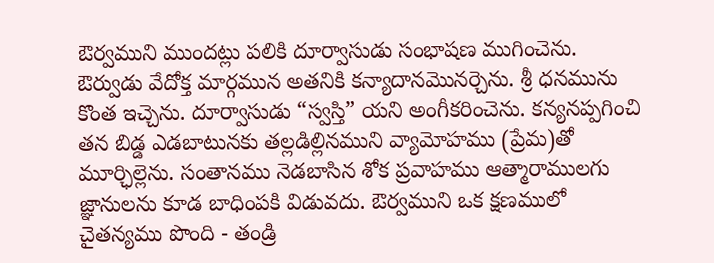ఔర్వముని ముందట్లు పలికి దూర్వాసుడు సంభాషణ ముగించెను. ఔర్వుడు వేదోక్త మార్గమున అతనికి కన్యాదానమొనర్చెను. శ్రీ ధనమును కొంత ఇచ్చెను. దూర్వాసుడు “స్వస్తి” యని అంగీకరించెను. కన్యనప్పగించి తన బిడ్డ ఎడబాటునకు తల్లడిల్లినముని వ్యామోహము (ప్రేమ)తో మూర్ఛిల్లెను. సంతానము నెడబాసిన శోక ప్రవాహము ఆత్మారాములగు జ్ఞానులను కూడ బాధింపకి విడువదు. ఔర్వముని ఒక క్షణములో చైతన్యము పొంది - తండ్రి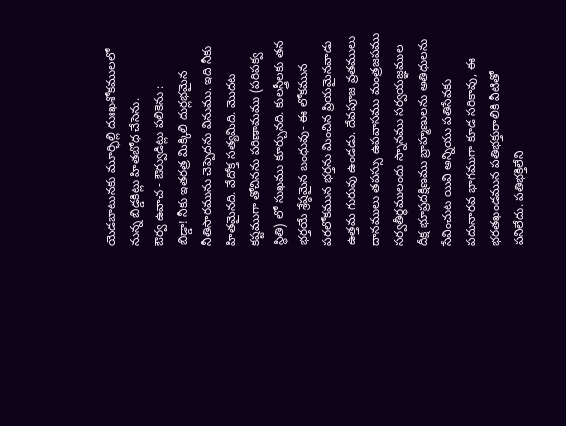యెడబాటునకు మూర్ఛిల్లి దుఃఖశోకములలో నున్న బిడ్డకిట్లు హితబోధ చేసెను.
ఔర్వ ఉవాచ - ఔర్వుడిట్లు పలికెను :
బిడ్డా! నీకు ఇతరత్ర మిక్కిలి దుర్లభమైన నీతిసారమును చెప్పెదను వినుము. ఇది నీకు హితమైనది. వేదోక్త సత్యమిది. మొదట కష్టముగా తోచినను పరిణామము (పరిపక్వ స్థితి) లో సుఖము కూర్చునది. కులస్త్రీలకు తన భర్తయే శ్రేష్ఠమైన బంధువు- ఈ లోకమున పరలోకమున భర్తను మించిన ప్రియమైనవాడు ఉత్తమ గురువు ఉండడు. దేవపూజ వ్రతములు దానములు తపస్సు ఉపవాసము మంత్రజపము సర్వతీర్థములందు స్నానము సర్వయజ్ఞముల దీక్ష భూప్రదక్షిణము బ్రాహ్మణులను అతిధులను సేవించుట యివి అన్నియు పతిసేవకు పదునారవ భాగముగా కూడ సరికావు, ఈ భరతఖండమున పతిభక్తురాలికి వీటితో పనిలేదు. పతిభక్తిలేని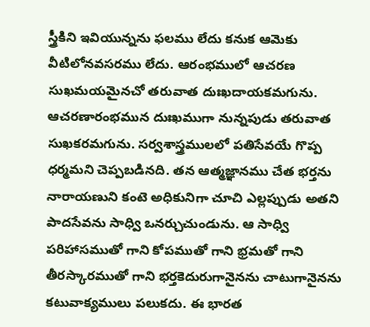స్త్రీకిని ఇవియున్నను ఫలము లేదు కనుక ఆమెకు వీటిలోనవసరము లేదు. ఆరంభములో ఆచరణ సుఖమయమైనచో తరువాత దుఃఖదాయకమగును. ఆచరణారంభమున దుఃఖముగా నున్నపుడు తరువాత సుఖకరమగును. సర్వశాస్త్రములలో పతిసేవయే గొప్ప ధర్మమని చెప్పబడినది. తన ఆత్మజ్ఞానము చేత భర్తను నారాయణుని కంటె అధికునిగా చూచి ఎల్లప్పుడు అతని పాదసేవను సాధ్వి ఒనర్చుచుండును. ఆ సాధ్వి పరిహాసముతో గాని కోపముతో గాని భ్రమతో గాని తీరస్కారముతో గాని భర్తకెదురుగానైనను చాటుగానైనను కటువాక్యములు పలుకదు. ఈ భారత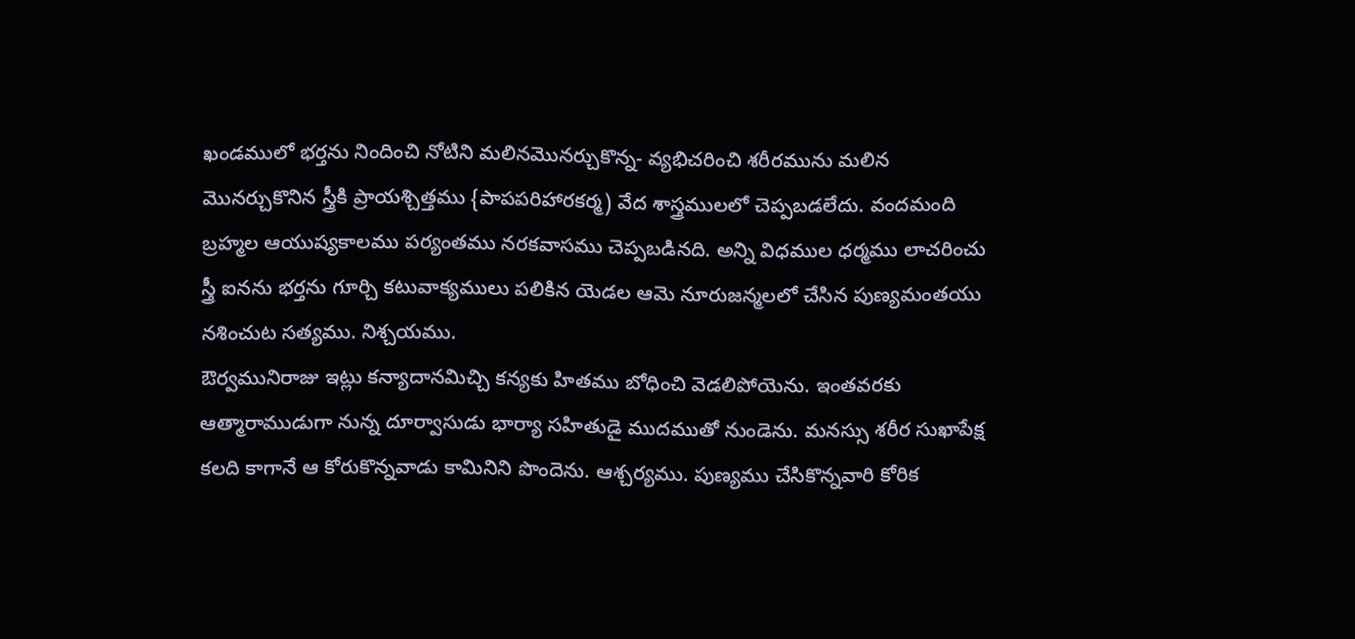ఖండములో భర్తను నిందించి నోటిని మలినమొనర్చుకొన్న- వ్యభిచరించి శరీరమును మలిన మొనర్చుకొనిన స్త్రీకి ప్రాయశ్చిత్తము {పాపపరిహారకర్మ) వేద శాస్త్రములలో చెప్పబడలేదు. వందమంది బ్రహ్మల ఆయుష్యకాలము పర్యంతము నరకవాసము చెప్పబడినది. అన్ని విధముల ధర్మము లాచరించు స్త్రీ ఐనను భర్తను గూర్చి కటువాక్యములు పలికిన యెడల ఆమె నూరుజన్మలలో చేసిన పుణ్యమంతయు నశించుట సత్యము. నిశ్చయము.
ఔర్వమునిరాజు ఇట్లు కన్యాదానమిచ్చి కన్యకు హితము బోధించి వెడలిపోయెను. ఇంతవరకు ఆత్మారాముడుగా నున్న దూర్వాసుడు భార్యా సహితుడై ముదముతో నుండెను. మనస్సు శరీర సుఖాపేక్ష కలది కాగానే ఆ కోరుకొన్నవాడు కామినిని పొందెను. ఆశ్చర్యము. పుణ్యము చేసికొన్నవారి కోరిక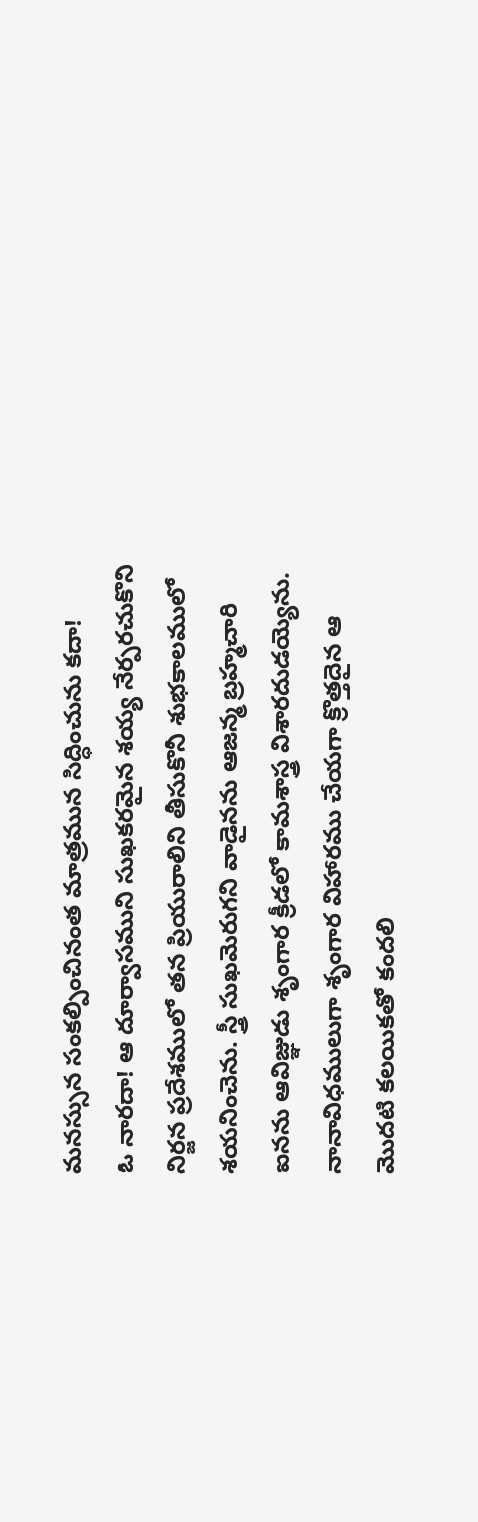మనస్సున సంకల్పించినంత మాత్రమున సిద్ధించును కదా!
ఓ నారదా! ఆ దూర్వాసముని సుఖకరమైన శయ్య నేర్పరచుకొని నిర్జన ప్రదేశములో తన ప్రియురాలిని తీసుకొనీ శుభకాలములో శయనించెను. స్త్రీ సుఖమెరుగని వాడైనను ఆజన్మ బ్రహ్మచారి ఐనను ఆవిజ్ఞుడు శృంగార క్రీడలో కామశాస్త్ర విశారదుడయ్యెను. నానావిధములుగా శృంగార విహారము చేయగా క్రొత్తదైన ఆ మొదటి కలయికతో కందలి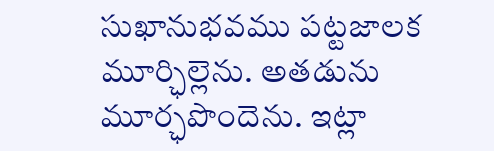సుఖానుభవము పట్టజాలక మూర్ఛిల్లెను. అతడును మూర్ఛపొందెను. ఇట్లా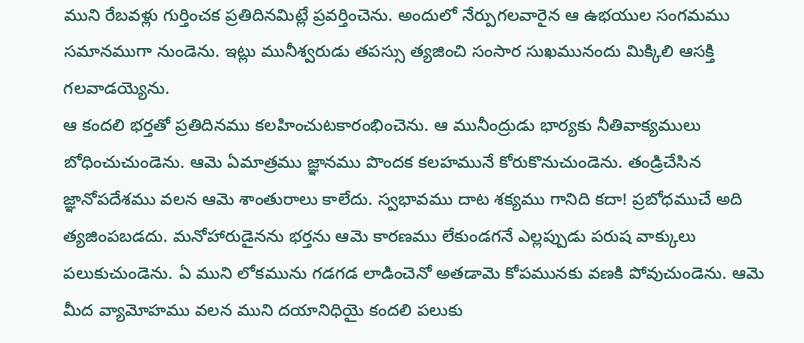ముని రేబవళ్లు గుర్తించక ప్రతిదినమిట్లే ప్రవర్తించెను. అందులో నేర్పుగలవారైన ఆ ఉభయుల సంగమము సమానముగా నుండెను. ఇట్లు మునీశ్వరుడు తపస్సు త్యజించి సంసార సుఖమునందు మిక్కిలి ఆసక్తి గలవాడయ్యెను.
ఆ కందలి భర్తతో ప్రతిదినము కలహించుటకారంభించెను. ఆ మునీంద్రుడు భార్యకు నీతివాక్యములు బోధించుచుండెను. ఆమె ఏమాత్రము జ్ఞానము పొందక కలహమునే కోరుకొనుచుండెను. తండ్రిచేసిన జ్ఞానోపదేశము వలన ఆమె శాంతురాలు కాలేదు. స్వభావము దాట శక్యము గానిది కదా! ప్రబోధముచే అది త్యజింపబడదు. మనోహారుడైనను భర్తను ఆమె కారణము లేకుండగనే ఎల్లప్పుడు పరుష వాక్కులు పలుకుచుండెను. ఏ ముని లోకమును గడగడ లాడించెనో అతడామె కోపమునకు వణకి పోవుచుండెను. ఆమె మీద వ్యామోహము వలన ముని దయానిధియై కందలి పలుకు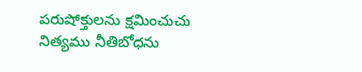పరుషోక్తులను క్షమించుచు నిత్యము నీతిబోధను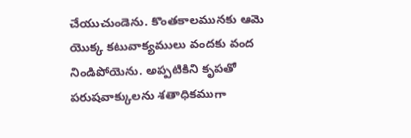చేయుచుండెను. కొంతకాలమునకు ఆమె యొక్క కటువాక్యములు వందకు వంద నిండిపోయెను. అప్పటికిని కృపతో పరుషవాక్కులను శతాధికముగా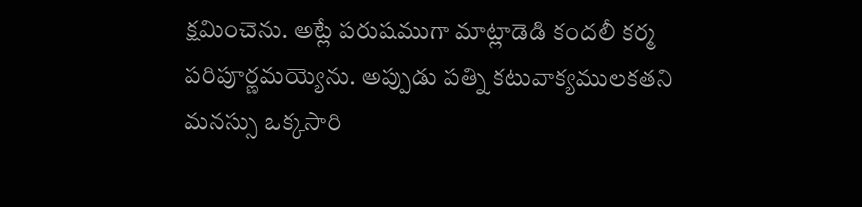క్షమించెను. అట్లే పరుషముగా మాట్లాడెడి కందలీ కర్మ పరిపూర్ణమయ్యెను. అప్పుడు పత్ని కటువాక్యములకతని మనస్సు ఒక్కసారి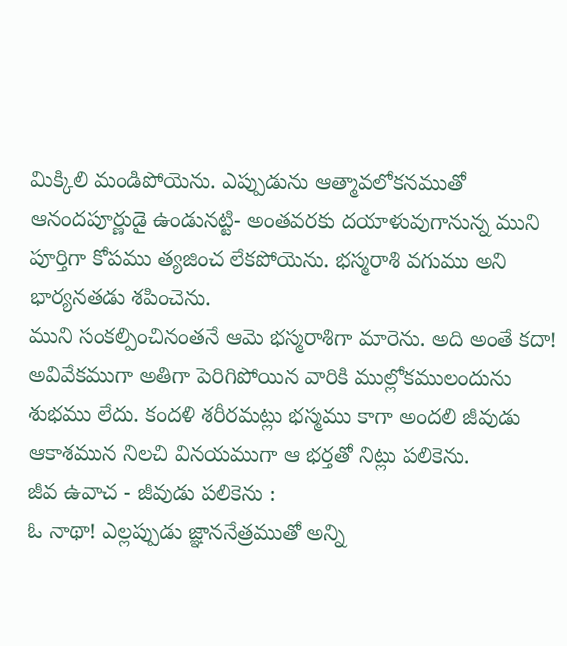మిక్కిలి మండిపోయెను. ఎప్పుడును ఆత్మావలోకనముతో ఆనందపూర్ణుడై ఉండునట్టి- అంతవరకు దయాళువుగానున్న ముని పూర్తిగా కోపము త్యజించ లేకపోయెను. భస్మరాశి వగుము అని భార్యనతడు శపించెను.
ముని సంకల్పించినంతనే ఆమె భస్మరాశిగా మారెను. అది అంతే కదా! అవివేకముగా అతిగా పెరిగిపోయిన వారికి ముల్లోకములందును శుభము లేదు. కందళి శరీరమట్లు భస్మము కాగా అందలి జీవుడు ఆకాశమున నిలచి వినయముగా ఆ భర్తతో నిట్లు పలికెను.
జీవ ఉవాచ - జీవుడు పలికెను :
ఓ నాథా! ఎల్లప్పుడు జ్ఞాననేత్రముతో అన్ని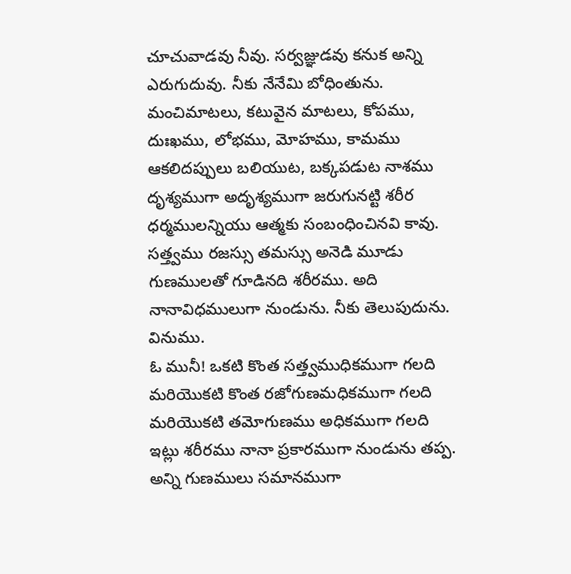చూచువాడవు నీవు. సర్వజ్ఞుడవు కనుక అన్ని ఎరుగుదువు. నీకు నేనేమి బోధింతును. మంచిమాటలు, కటువైన మాటలు, కోపము, దుఃఖము, లోభము, మోహము, కామము ఆకలిదప్పులు బలియుట, బక్కపడుట నాశము దృశ్యముగా అదృశ్యముగా జరుగునట్టి శరీర ధర్మములన్నియు ఆత్మకు సంబంధించినవి కావు. సత్త్వము రజస్సు తమస్సు అనెడి మూడు గుణములతో గూడినది శరీరము. అది నానావిధములుగా నుండును. నీకు తెలుపుదును. వినుము.
ఓ మునీ! ఒకటి కొంత సత్త్వముధికముగా గలది మరియొకటి కొంత రజోగుణమధికముగా గలది మరియొకటి తమోగుణము అధికముగా గలది ఇట్లు శరీరము నానా ప్రకారముగా నుండును తప్ప. అన్ని గుణములు సమానముగా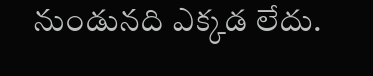నుండునది ఎక్కడ లేదు.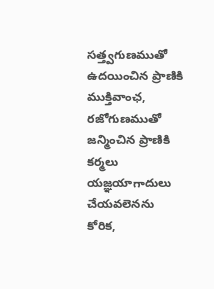సత్త్వగుణముతో ఉదయించిన ప్రాణికి ముక్తివాంఛ, రజోగుణముతో జన్మించిన ప్రాణికి కర్మలు యజ్ఞయాగాదులు చేయవలెనను కోరిక,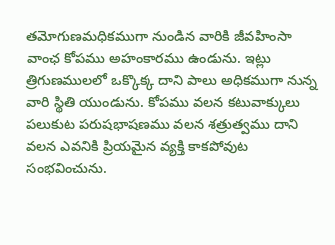తమోగుణమధికముగా నుండిన వారికి జీవహింసా వాంఛ కోపము అహంకారము ఉండును. ఇట్లు త్రిగుణములలో ఒక్కొక్క దాని పాలు అధికముగా నున్న వారి స్థితి యుండును. కోపము వలన కటువాక్కులు పలుకుట పరుషభాషణము వలన శత్రుత్వము దాని వలన ఎవనికి ప్రియమైన వ్యక్తి కాకపోవుట సంభవించును.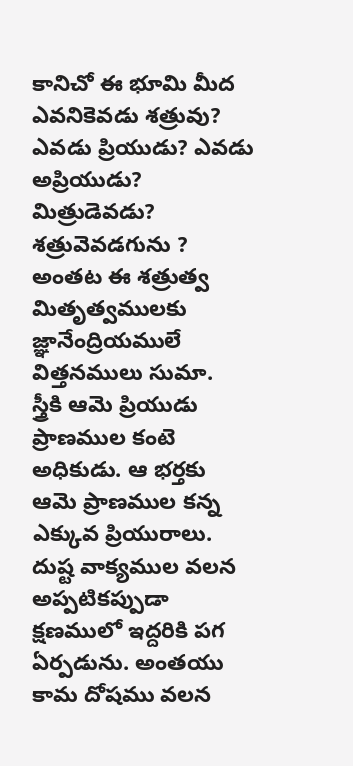కానిచో ఈ భూమి మీద ఎవనికెవడు శత్రువు? ఎవడు ప్రియుడు? ఎవడు అప్రియుడు? మిత్రుడెవడు? శత్రువెవడగును ? అంతట ఈ శత్రుత్వ మితృత్వములకు జ్ఞానేంద్రియములే విత్తనములు సుమా.
స్త్రీకి ఆమె ప్రియుడు ప్రాణముల కంటె అధికుడు. ఆ భర్తకు ఆమె ప్రాణముల కన్న ఎక్కువ ప్రియురాలు. దుష్ట వాక్యముల వలన అప్పటికప్పుడా క్షణములో ఇద్దరికి పగ ఏర్పడును. అంతయు కామ దోషము వలన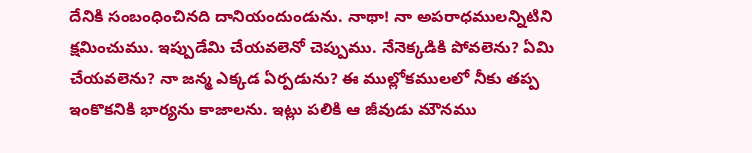దేనికి సంబంధించినది దానియందుండును. నాథా! నా అపరాధములన్నిటిని క్షమించుము. ఇప్పుడేమి చేయవలెనో చెప్పుము. నేనెక్కడికి పోవలెను? ఏమి చేయవలెను? నా జన్మ ఎక్కడ ఏర్పడును? ఈ ముల్లోకములలో నీకు తప్ప ఇంకొకనికి భార్యను కాజాలను. ఇట్లు పలికి ఆ జీవుడు మౌనము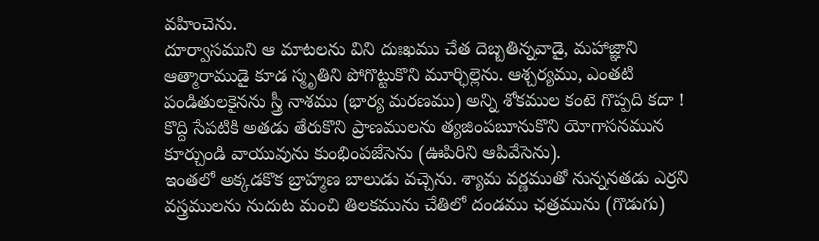వహించెను.
దూర్వాసముని ఆ మాటలను విని దుఃఖము చేత దెబ్బతిన్నవాడై, మహాజ్ఞాని ఆత్మారాముడై కూడ స్మృతిని పోగొట్టుకొని మూర్ఛిల్లెను. ఆశ్చర్యము, ఎంతటి పండితులకైనను స్త్రీ నాశము (భార్య మరణము) అన్ని శోకముల కంటె గొప్పది కదా ! కొద్ది సేపటికి అతడు తేరుకొని ప్రాణములను త్యజింపబూనుకొని యోగాసనమున కూర్చుండి వాయువును కుంభింపజేసెను (ఊపిరిని ఆపివేసెను).
ఇంతలో అక్కడకొక బ్రాహ్మణ బాలుడు వచ్చెను. శ్యామ వర్ణముతో నున్ననతడు ఎర్రని వస్త్రములను నుదుట మంచి తిలకమును చేతిలో దండము ఛత్రమును (గొడుగు)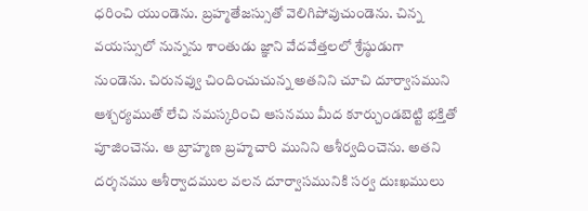ధరించి యుండెను. బ్రహ్మతేజస్సుతో వెలిగిపోవుచుండెను. చిన్న వయస్సులో నున్నను శాంతుడు జ్ఞాని వేదవేత్తలలో శ్రేష్ఠుడుగా నుండెను. చిరునవ్వు చిందించుచున్న అతనిని చూచి దూర్వాసముని ఆశ్చర్యముతో లేచి నమస్కరించి ఆసనము మీద కూర్చుండబెట్టి భక్తితో పూజించెను. ఆ బ్రాహ్మణ బ్రహ్మచారి మునిని ఆశీర్వదించెను. అతని దర్శనము ఆశీర్వాదముల వలన దూర్వాసమునికి సర్వ దుఃఖములు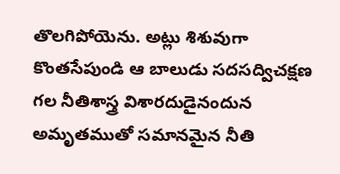తొలగిపోయెను. అట్లు శిశువుగా కొంతసేపుండి ఆ బాలుడు సదసద్విచక్షణ గల నీతిశాస్త్ర విశారదుడైనందున అమృతముతో సమానమైన నీతి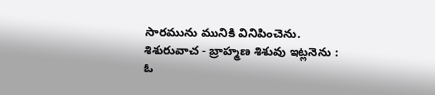సారమును మునికి వినిపించెను.
శిశురువాచ - బ్రాహ్మణ శిశువు ఇట్లనెను :
ఓ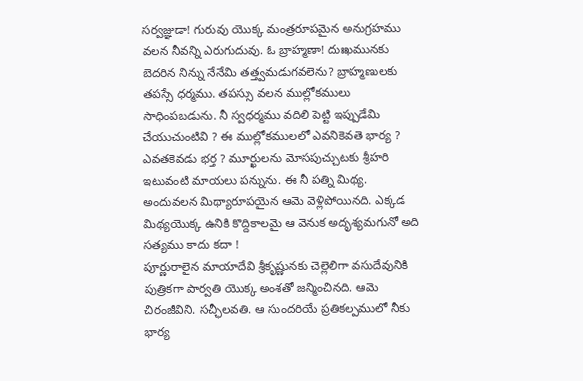సర్వజ్ఞుడా! గురువు యొక్క మంత్రరూపమైన అనుగ్రహము వలన నీవన్ని ఎరుగుదువు. ఓ బ్రాహ్మణా! దుఃఖమునకు బెదరిన నిన్ను నేనేమి తత్త్వమడుగవలెను? బ్రాహ్మణులకు తపస్సే ధర్మము. తపస్సు వలన ముల్లోకములు సాధింపబడును. నీ స్వధర్మము వదిలి పెట్టి ఇప్పుడేమి చేయుచుంటివి ? ఈ ముల్లోకములలో ఎవనికెవతె భార్య ? ఎవతకెవడు భర్త ? మూర్ఖులను మోసపుచ్చుటకు శ్రీహరి ఇటువంటి మాయలు పన్నును. ఈ నీ పత్ని మిథ్య. అందువలన మిథ్యారూపయైన ఆమె వెళ్లిపోయినది. ఎక్కడ మిథ్యయొక్క ఉనికి కొద్దికాలమై ఆ వెనుక అదృశ్యమగునో అది సత్యము కాదు కదా !
పూర్ణురాలైన మాయాదేవి శ్రీకృష్ణునకు చెల్లెలిగా వసుదేవునికి పుత్రికగా పార్వతి యొక్క అంశతో జన్మించినది. ఆమె చిరంజీవిని. సచ్ఛీలవతి. ఆ సుందరియే ప్రతికల్పములో నీకు భార్య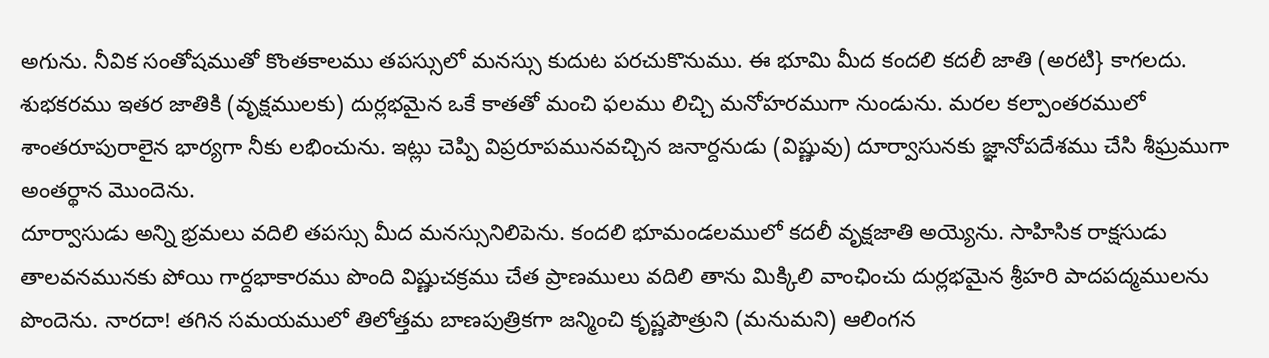అగును. నీవిక సంతోషముతో కొంతకాలము తపస్సులో మనస్సు కుదుట పరచుకొనుము. ఈ భూమి మీద కందలి కదలీ జాతి (అరటి} కాగలదు. శుభకరము ఇతర జాతికి (వృక్షములకు) దుర్లభమైన ఒకే కాతతో మంచి ఫలము లిచ్చి మనోహరముగా నుండును. మరల కల్పాంతరములో శాంతరూపురాలైన భార్యగా నీకు లభించును. ఇట్లు చెప్పి విప్రరూపమునవచ్చిన జనార్దనుడు (విష్ణువు) దూర్వాసునకు జ్ఞానోపదేశము చేసి శీఘ్రముగా అంతర్థాన మొందెను.
దూర్వాసుడు అన్ని భ్రమలు వదిలి తపస్సు మీద మనస్సునిలిపెను. కందలి భూమండలములో కదలీ వృక్షజాతి అయ్యెను. సాహిసిక రాక్షసుడు తాలవనమునకు పోయి గార్దభాకారము పొంది విష్ణుచక్రము చేత ప్రాణములు వదిలి తాను మిక్కిలి వాంఛించు దుర్లభమైన శ్రీహరి పాదపద్మములను పొందెను. నారదా! తగిన సమయములో తిలోత్తమ బాణపుత్రికగా జన్మించి కృష్ణపౌత్రుని (మనుమని) ఆలింగన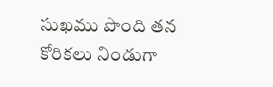సుఖము పొంది తన కోరికలు నిండుగా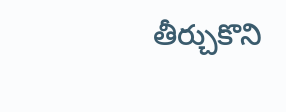తీర్చుకొని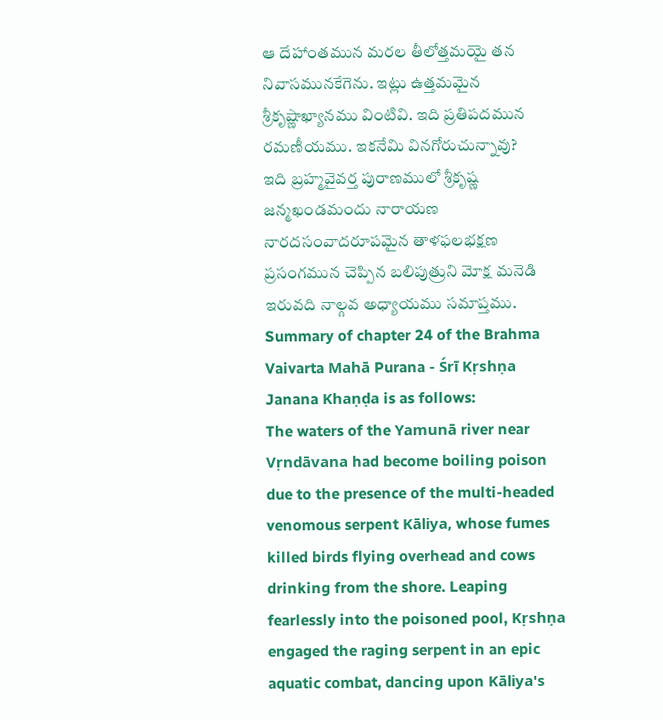ఆ దేహాంతమున మరల తీలోత్తమయై తన నివాసమునకేగెను. ఇట్లు ఉత్తమమైన శ్రీకృష్ణాఖ్యానము వింటివి. ఇది ప్రతిపదమున రమణీయము. ఇకనేమి వినగోరుచున్నావు?
ఇది బ్రహ్మవైవర్త పురాణములో శ్రీకృష్ణ జన్మఖండమందు నారాయణ నారదసంవాదరూపమైన తాళఫలభక్షణ ప్రసంగమున చెప్పిన బలిపుత్రుని మోక్ష మనెడి ఇరువది నాల్గవ అధ్యాయము సమాప్తము.
Summary of chapter 24 of the Brahma Vaivarta Mahā Purana - Śrī Kṛshṇa Janana Khaṇḍa is as follows:
The waters of the Yamunā river near Vṛndāvana had become boiling poison due to the presence of the multi-headed venomous serpent Kāliya, whose fumes killed birds flying overhead and cows drinking from the shore. Leaping fearlessly into the poisoned pool, Kṛshṇa engaged the raging serpent in an epic aquatic combat, dancing upon Kāliya's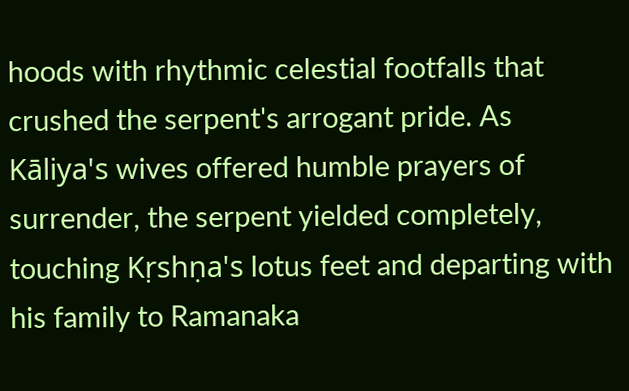hoods with rhythmic celestial footfalls that crushed the serpent's arrogant pride. As Kāliya's wives offered humble prayers of surrender, the serpent yielded completely, touching Kṛshṇa's lotus feet and departing with his family to Ramanaka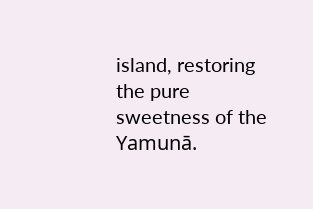island, restoring the pure sweetness of the Yamunā.